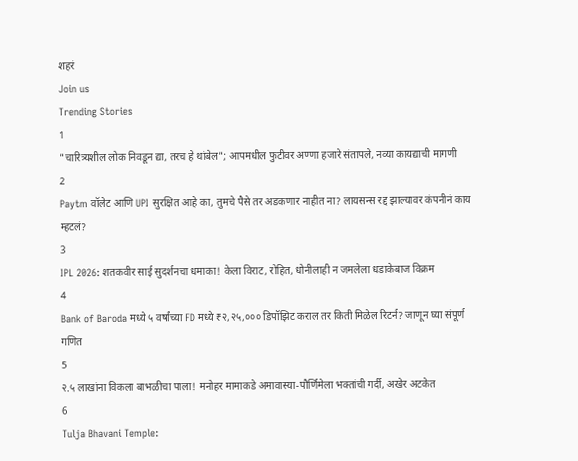शहरं
Join us
Trending Stories
1
"चारित्र्यशील लोक निवडून द्या, तरच हे थांबेल"; आपमधील फुटीवर अण्णा हजारे संतापले, नव्या कायद्याची मागणी
2
Paytm वॉलेट आणि UPI सुरक्षित आहे का, तुमचे पैसे तर अडकणार नाहीत ना? लायसन्स रद्द झाल्यावर कंपनीनं काय म्हटलं?
3
IPL 2026: शतकवीर साई सुदर्शनचा धमाका! केला विराट, रोहित, धोनीलाही न जमलेला धडाकेबाज विक्रम
4
Bank of Baroda मध्ये ५ वर्षांच्या FD मध्ये ₹२,२५,००० डिपॉझिट कराल तर किती मिळेल रिटर्न? जाणून घ्या संपूर्ण गणित
5
२.५ लाखांना विकला बाभळीचा पाला! मनोहर मामाकडे अमावास्या-पौर्णिमेला भक्तांची गर्दी, अखेर अटकेत
6
Tulja Bhavani Temple: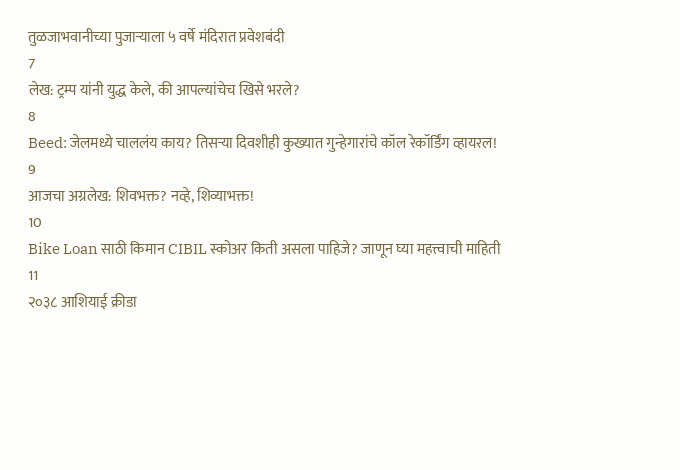तुळजाभवानीच्या पुजाऱ्याला ५ वर्षे मंदिरात प्रवेशबंदी
7
लेख: ट्रम्प यांनी युद्ध केले, की आपल्यांचेच खिसे भरले?
8
Beed: जेलमध्ये चाललंय काय? तिसऱ्या दिवशीही कुख्यात गुन्हेगारांचे कॉल रेकॉर्डिंग व्हायरल!
9
आजचा अग्रलेख: शिवभक्त? नव्हे, शिव्याभक्त!
10
Bike Loan साठी किमान CIBIL स्कोअर किती असला पाहिजे? जाणून घ्या महत्त्वाची माहिती
11
२०३८ आशियाई क्रीडा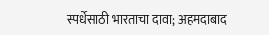स्पर्धेसाठी भारताचा दावा; अहमदाबाद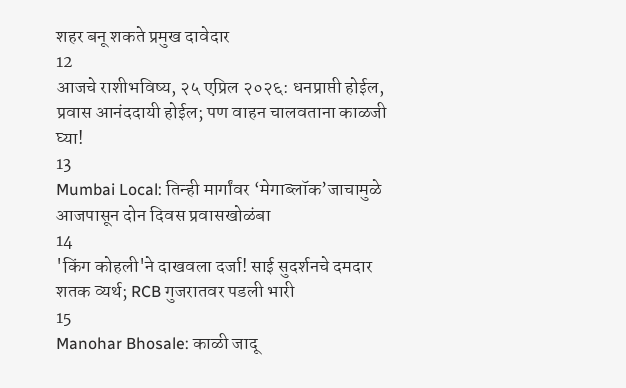शहर बनू शकते प्रमुख दावेदार
12
आजचे राशीभविष्य, २५ एप्रिल २०२६: धनप्राप्ती होईल, प्रवास आनंददायी होईल; पण वाहन चालवताना काळजी घ्या!
13
Mumbai Local: तिन्ही मार्गांवर ‘मेगाब्लॉक’जाचामुळे आजपासून दोन दिवस प्रवासखोळंबा
14
'किंग कोहली'ने दाखवला दर्जा! साई सुदर्शनचे दमदार शतक व्यर्थ; RCB गुजरातवर पडली भारी
15
Manohar Bhosale: काळी जादू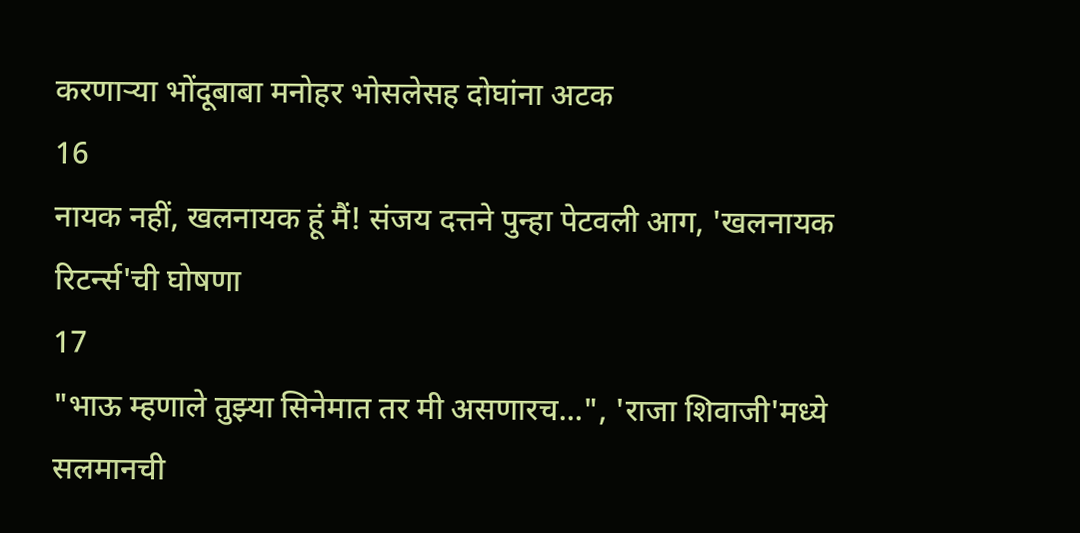करणाऱ्या भोंदूबाबा मनोहर भोसलेसह दोघांना अटक
16
नायक नहीं, खलनायक हूं मैं! संजय दत्तने पुन्हा पेटवली आग, 'खलनायक रिटर्न्स'ची घोषणा
17
"भाऊ म्हणाले तुझ्या सिनेमात तर मी असणारच...", 'राजा शिवाजी'मध्ये सलमानची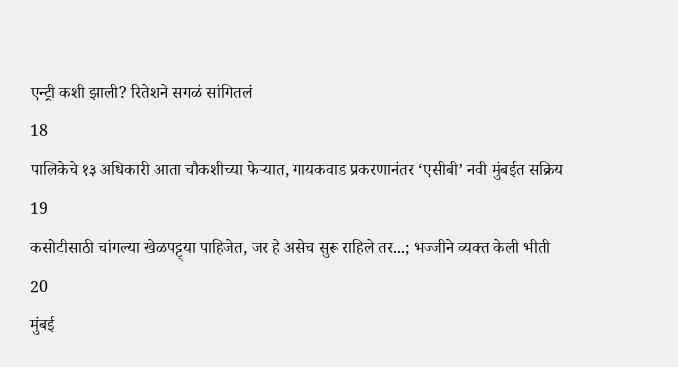एन्ट्री कशी झाली? रितेशने सगळं सांगितलं
18
पालिकेचे १३ अधिकारी आता चौकशीच्या फेऱ्यात, गायकवाड प्रकरणानंतर ‘एसीबी’ नवी मुंबईत सक्रिय
19
कसोटीसाठी चांगल्या खेळपट्ट्या पाहिजेत, जर हे असेच सुरू राहिले तर...; भज्जीने व्यक्त केली भीती
20
मुंबई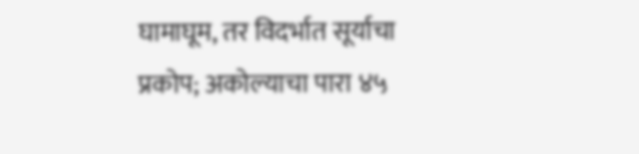घामाघूम, तर विदर्भात सूर्याचा प्रकोप; अकोल्याचा पारा ४५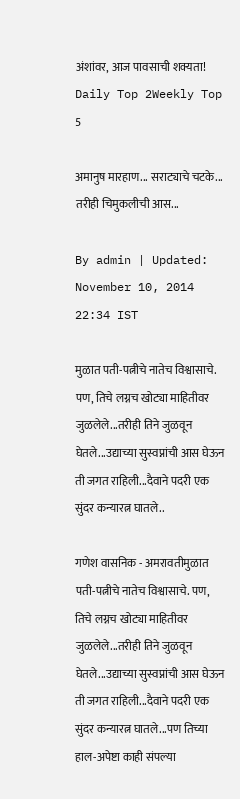अंशांवर, आज पावसाची शक्यता!
Daily Top 2Weekly Top 5

अमानुष मारहाण... सराट्याचे चटके... तरीही चिमुकलीची आस...

By admin | Updated: November 10, 2014 22:34 IST

मुळात पती-पत्नीचे नातेच विश्वासाचे. पण, तिचे लग्नच खोट्या माहितीवर जुळलेले...तरीही तिने जुळवून घेतले...उद्याच्या सुस्वप्नांची आस घेऊन ती जगत राहिली...दैवाने पदरी एक सुंदर कन्यारत्न घातले..

गणेश वासनिक - अमरावतीमुळात पती-पत्नीचे नातेच विश्वासाचे. पण, तिचे लग्नच खोट्या माहितीवर जुळलेले...तरीही तिने जुळवून घेतले...उद्याच्या सुस्वप्नांची आस घेऊन ती जगत राहिली...दैवाने पदरी एक सुंदर कन्यारत्न घातले...पण तिच्या हाल-अपेष्टा काही संपल्या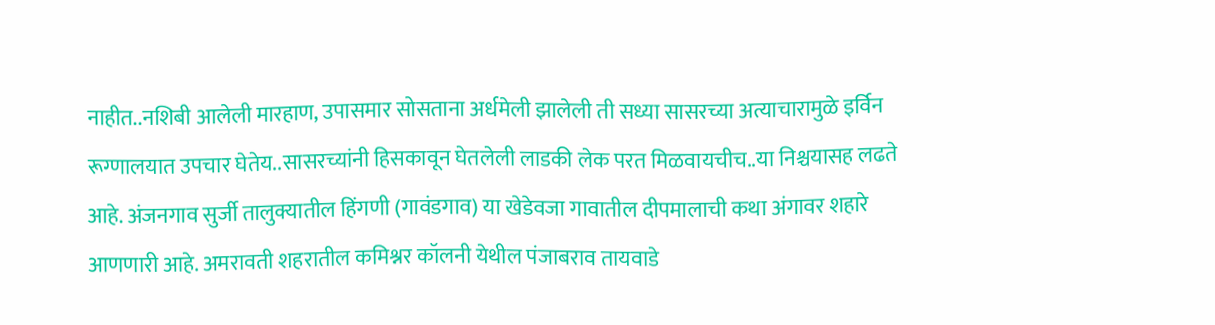नाहीत..नशिबी आलेली मारहाण, उपासमार सोसताना अर्धमेली झालेली ती सध्या सासरच्या अत्याचारामुळे इर्विन रूग्णालयात उपचार घेतेय..सासरच्यांनी हिसकावून घेतलेली लाडकी लेक परत मिळवायचीच..या निश्चयासह लढते आहे. अंजनगाव सुर्जी तालुक्यातील हिंगणी (गावंडगाव) या खेडेवजा गावातील दीपमालाची कथा अंगावर शहारे आणणारी आहे. अमरावती शहरातील कमिश्नर कॉलनी येथील पंजाबराव तायवाडे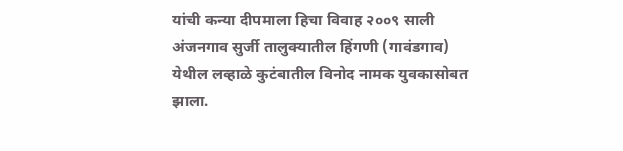यांची कन्या दीपमाला हिचा विवाह २००९ साली अंजनगाव सुर्जी तालुक्यातील हिंगणी (गावंडगाव) येथील लव्हाळे कुटंबातील विनोद नामक युवकासोबत झाला.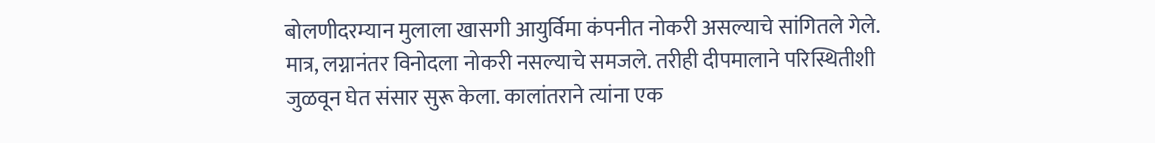बोलणीदरम्यान मुलाला खासगी आयुर्विमा कंपनीत नोकरी असल्याचे सांगितले गेले. मात्र, लग्नानंतर विनोदला नोकरी नसल्याचे समजले. तरीही दीपमालाने परिस्थितीशी जुळवून घेत संसार सुरू केला. कालांतराने त्यांना एक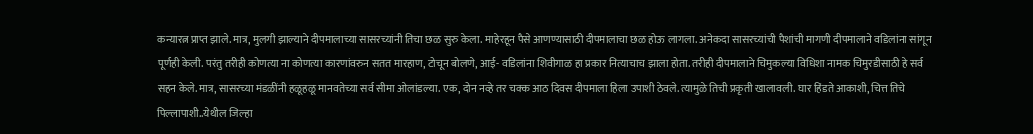कन्यारत्न प्राप्त झाले. मात्र, मुलगी झाल्याने दीपमालाच्या सासरच्यांनी तिचा छळ सुरु केला. माहेरहून पैसे आणण्यासाठी दीपमालाचा छळ होऊ लागला. अनेकदा सासरच्यांची पैशांची मागणी दीपमालाने वडिलांना सांगून पूर्णही केली. परंतु तरीही कोणत्या ना कोणत्या कारणांवरुन सतत मारहाण, टोचून बोलणे, आई- वडिलांना शिवीगाळ हा प्रकार नित्याचाच झाला होता. तरीही दीपमालाने चिमुकल्या विधिशा नामक चिमुरडीसाठी हे सर्व सहन केले. मात्र, सासरच्या मंडळींनी हळूहळू मानवतेच्या सर्व सीमा ओलांडल्या. एक, दोन नव्हे तर चक्क आठ दिवस दीपमाला हिला उपाशी ठेवले. त्यामुळे तिची प्रकृती खालावली. घार हिंडते आकाशी, चित्त तिचे पिल्लापाशी..येथील जिल्हा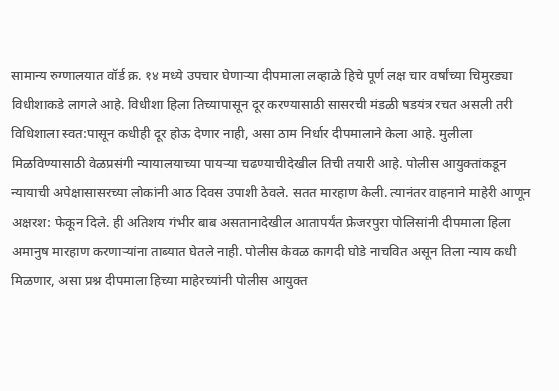सामान्य रुग्णालयात वॉर्ड क्र. १४ मध्ये उपचार घेणाऱ्या दीपमाला लव्हाळे हिचे पूर्ण लक्ष चार वर्षांच्या चिमुरड्या विधीशाकडे लागले आहे. विधीशा हिला तिच्यापासून दूर करण्यासाठी सासरची मंडळी षडयंत्र रचत असली तरी विधिशाला स्वत:पासून कधीही दूर होऊ देणार नाही, असा ठाम निर्धार दीपमालाने केला आहे. मुलीला मिळविण्यासाठी वेळप्रसंगी न्यायालयाच्या पायऱ्या चढण्याचीदेखील तिची तयारी आहे. पोलीस आयुक्तांकडून न्यायाची अपेक्षासासरच्या लोकांनी आठ दिवस उपाशी ठेवले. सतत मारहाण केली. त्यानंतर वाहनाने माहेरी आणून अक्षरश: फेकून दिले. ही अतिशय गंभीर बाब असतानादेखील आतापर्यंत फ्रेजरपुरा पोलिसांनी दीपमाला हिला अमानुष मारहाण करणाऱ्यांना ताब्यात घेतले नाही. पोलीस केवळ कागदी घोडे नाचवित असून तिला न्याय कधी मिळणार, असा प्रश्न दीपमाला हिच्या माहेरच्यांनी पोलीस आयुक्त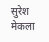सुरेश मेकला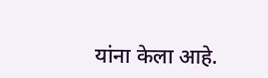यांना केला आहे.